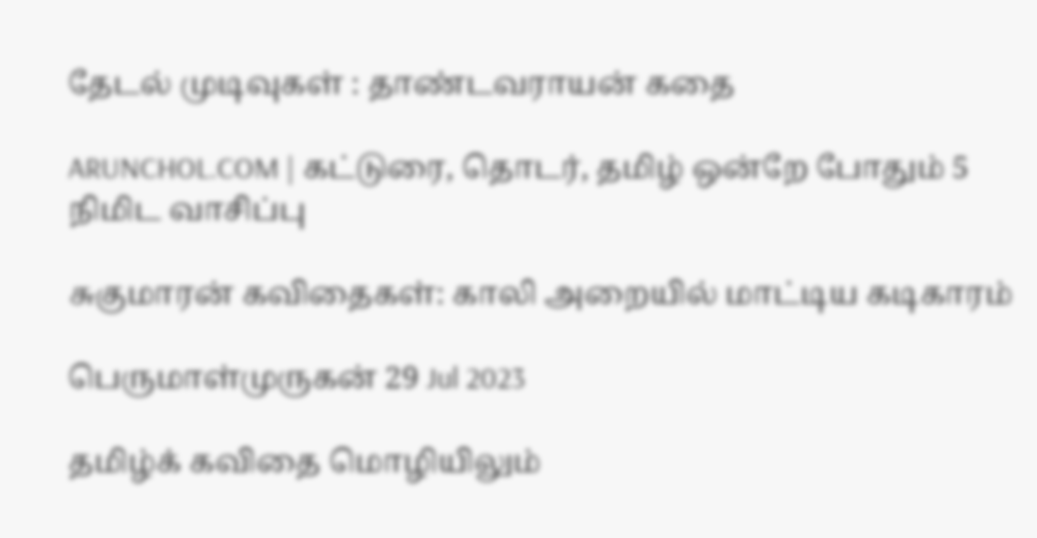தேடல் முடிவுகள் : தாண்டவராயன் கதை

ARUNCHOL.COM | கட்டுரை, தொடர், தமிழ் ஒன்றே போதும் 5 நிமிட வாசிப்பு

சுகுமாரன் கவிதைகள்: காலி அறையில் மாட்டிய கடிகாரம்

பெருமாள்முருகன் 29 Jul 2023

தமிழ்க் கவிதை மொழியிலும்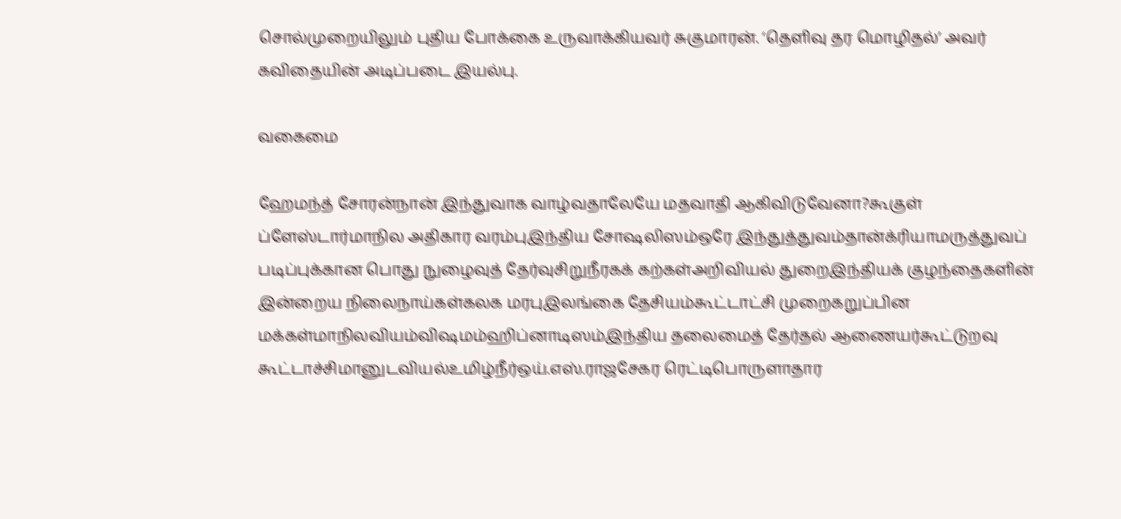சொல்முறையிலும் புதிய போக்கை உருவாக்கியவர் சுகுமாரன். ‘தெளிவு தர மொழிதல்’ அவர் கவிதையின் அடிப்படை இயல்பு.

வகைமை

ஹேமந்த் சோரன்நான் இந்துவாக வாழ்வதாலேயே மதவாதி ஆகிவிடுவேனா?கூகுள் ப்ளேஸ்டார்மாநில அதிகார வரம்புஇந்திய சோஷலிஸம்ஒரே இந்துத்துவம்தான்க்ரியாமருத்துவப் படிப்புக்கான பொது நுழைவுத் தேர்வுசிறுநீரகக் கற்கள்அறிவியல் துறைஇந்தியக் குழந்தைகளின் இன்றைய நிலைநாய்கள்கலக மரபுஇலங்கை தேசியம்கூட்டாட்சி முறைகறுப்பின மக்கள்மாநிலவியம்விஷமம்ஹிப்னாடிஸம்இந்திய தலைமைத் தேர்தல் ஆணையர்கூட்டுறவு கூட்டாச்சிமானுடவியல்உமிழ்நீர்ஒய்.எஸ்.ராஜசேகர ரெட்டிபொருளாதார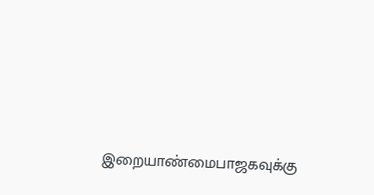இறையாண்மைபாஜகவுக்கு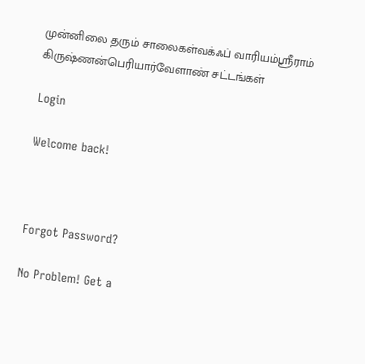முன்னிலை தரும் சாலைகள்வக்ஃப் வாரியம்ஸ்ரீராம் கிருஷ்ணன்பெரியார்வேளாண் சட்டங்கள்

Login

Welcome back!



Forgot Password?

No Problem! Get a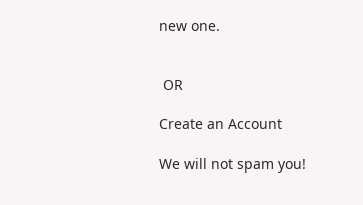new one.


 OR

Create an Account

We will not spam you!